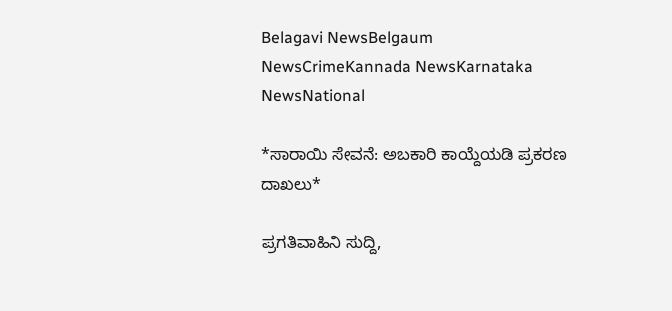Belagavi NewsBelgaum NewsCrimeKannada NewsKarnataka NewsNational

*ಸಾರಾಯಿ ಸೇವನೆ: ಅಬಕಾರಿ ಕಾಯ್ದೆಯಡಿ ಪ್ರಕರಣ ದಾಖಲು*

ಪ್ರಗತಿವಾಹಿನಿ ಸುದ್ದಿ,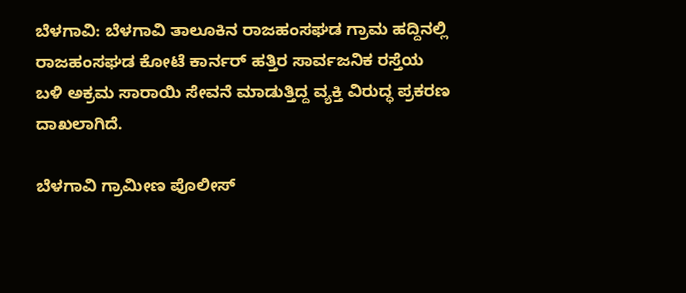ಬೆಳಗಾವಿ: ಬೆಳಗಾವಿ ತಾಲೂಕಿನ ರಾಜಹಂಸಘಡ ಗ್ರಾಮ ಹದ್ದಿನಲ್ಲಿ ರಾಜಹಂಸಘಡ ಕೋಟೆ ಕಾರ್ನರ್ ಹತ್ತಿರ ಸಾರ್ವಜನಿಕ ರಸ್ತೆಯ ಬಳಿ ಅಕ್ರಮ ಸಾರಾಯಿ ಸೇವನೆ ಮಾಡುತ್ತಿದ್ದ ವ್ಯಕ್ತಿ ವಿರುದ್ಧ ಪ್ರಕರಣ ದಾಖಲಾಗಿದೆ.

ಬೆಳಗಾವಿ ಗ್ರಾಮೀಣ ಪೊಲೀಸ್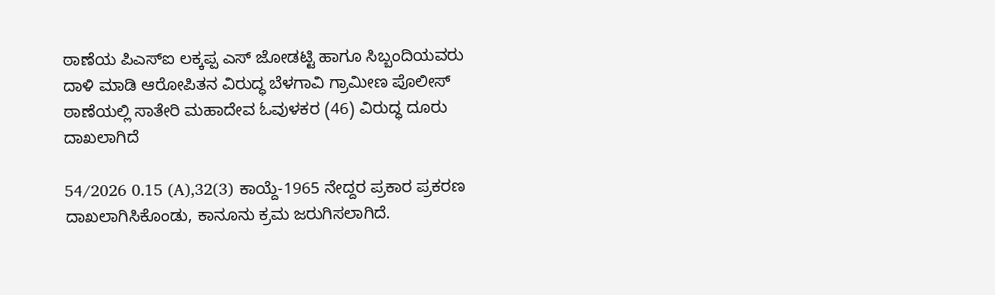ಠಾಣೆಯ ಪಿಎಸ್ಐ ಲಕ್ಕಪ್ಪ ಎಸ್ ಜೋಡಟ್ಟಿ ಹಾಗೂ ಸಿಬ್ಬಂದಿಯವರು ದಾಳಿ ಮಾಡಿ ಆರೋಪಿತನ ವಿರುದ್ಧ ಬೆಳಗಾವಿ ಗ್ರಾಮೀಣ ಪೊಲೀಸ್ ಠಾಣೆಯಲ್ಲಿ ಸಾತೇರಿ ಮಹಾದೇವ ಓವುಳಕರ (46) ವಿರುದ್ಧ ದೂರು ದಾಖಲಾಗಿದೆ‌

54/2026 0.15 (A),32(3) ಕಾಯ್ದೆ-1965 ನೇದ್ದರ ಪ್ರಕಾರ ಪ್ರಕರಣ ದಾಖಲಾಗಿಸಿಕೊಂಡು, ಕಾನೂನು ಕ್ರಮ ಜರುಗಿಸಲಾಗಿದೆ.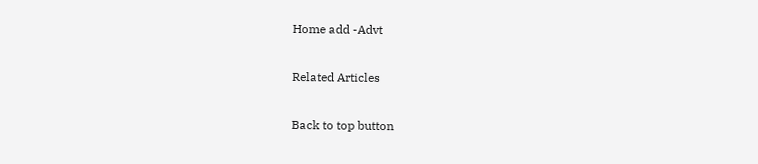Home add -Advt

Related Articles

Back to top button